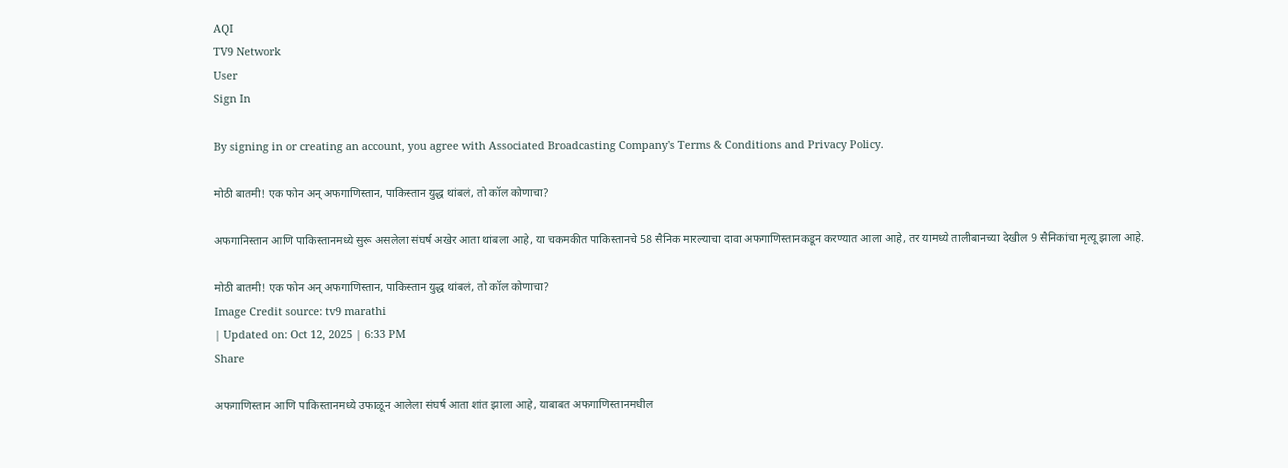AQI
TV9 Network
User
Sign In

By signing in or creating an account, you agree with Associated Broadcasting Company's Terms & Conditions and Privacy Policy.

मोठी बातमी! एक फोन अन् अफगाणिस्तान, पाकिस्तान युद्ध थांबलं, तो कॉल कोणाचा?

अफगानिस्तान आणि पाकिस्तानमध्ये सुरू असलेला संघर्ष अखेर आता थांबला आहे, या चकमकीत पाकिस्तानचे 58 सैनिक मारल्याचा दावा अफगाणिस्तानकडून करण्यात आला आहे, तर यामध्ये तालीबानच्या देखील 9 सैनिकांचा मृत्यू झाला आहे.

मोठी बातमी! एक फोन अन् अफगाणिस्तान, पाकिस्तान युद्ध थांबलं, तो कॉल कोणाचा?
Image Credit source: tv9 marathi
| Updated on: Oct 12, 2025 | 6:33 PM
Share

अफगाणिस्तान आणि पाकिस्तानमध्ये उफाळून आलेला संघर्ष आता शांत झाला आहे, याबाबत अफगाणिस्तानमधील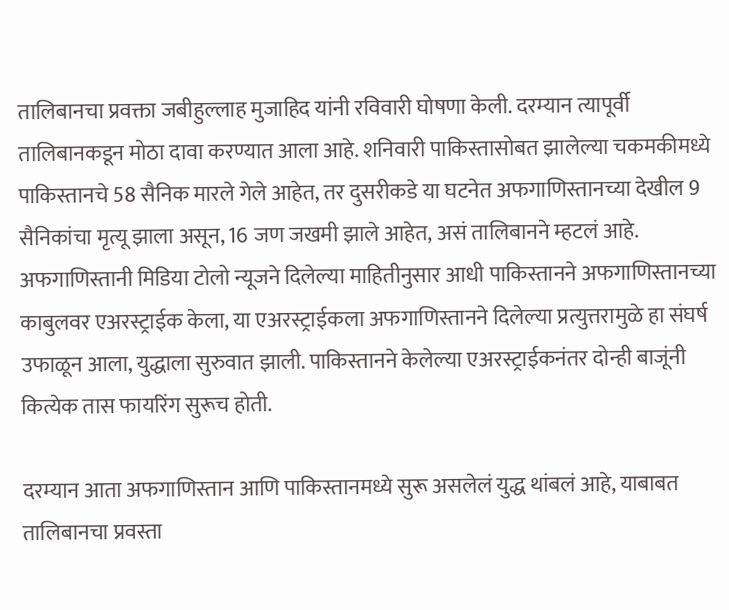तालिबानचा प्रवक्ता जबीहुल्लाह मुजाहिद यांनी रविवारी घोषणा केली. दरम्यान त्यापूर्वी तालिबानकडून मोठा दावा करण्यात आला आहे. शनिवारी पाकिस्तासोबत झालेल्या चकमकीमध्ये पाकिस्तानचे 58 सैनिक मारले गेले आहेत, तर दुसरीकडे या घटनेत अफगाणिस्तानच्या देखील 9 सैनिकांचा मृत्यू झाला असून, 16 जण जखमी झाले आहेत, असं तालिबानने म्हटलं आहे. अफगाणिस्तानी मिडिया टोलो न्यूजने दिलेल्या माहितीनुसार आधी पाकिस्तानने अफगाणिस्तानच्या काबुलवर एअरस्ट्राईक केला, या एअरस्ट्राईकला अफगाणिस्तानने दिलेल्या प्रत्युत्तरामुळे हा संघर्ष उफाळून आला, युद्धाला सुरुवात झाली. पाकिस्तानने केलेल्या एअरस्ट्राईकनंतर दोन्ही बाजूंनी कित्येक तास फायरिंग सुरूच होती.

दरम्यान आता अफगाणिस्तान आणि पाकिस्तानमध्ये सुरू असलेलं युद्ध थांबलं आहे, याबाबत तालिबानचा प्रवस्ता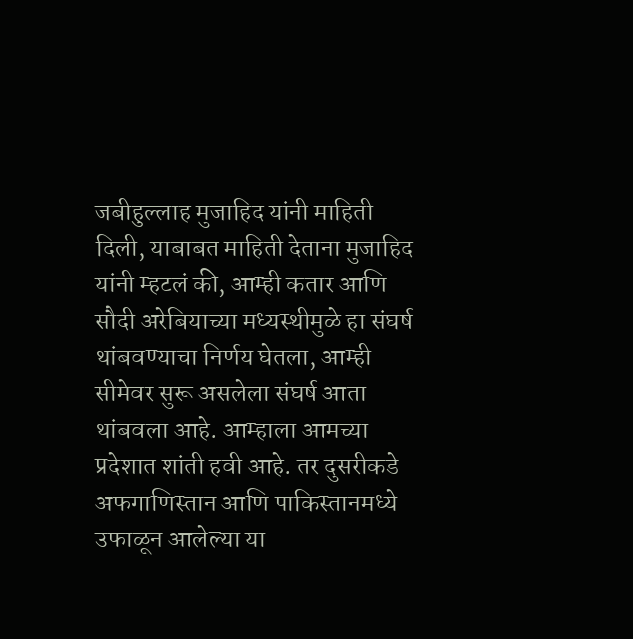जबीहुल्लाह मुजाहिद यांनी माहिती दिली, याबाबत माहिती देताना मुजाहिद यांनी म्हटलं की, आम्ही कतार आणि सौदी अरेबियाच्या मध्यस्थीमुळे हा संघर्ष थांबवण्याचा निर्णय घेतला, आम्ही सीमेवर सुरू असलेला संघर्ष आता थांबवला आहे. आम्हाला आमच्या प्रदेशात शांती हवी आहे. तर दुसरीकडे अफगाणिस्तान आणि पाकिस्तानमध्ये उफाळून आलेल्या या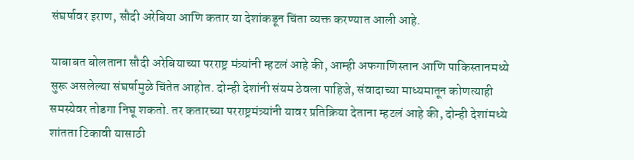संघर्षावर इराण, सौदी अरेबिया आणि कतार या देशांकडून चिंता व्यक्त करण्यात आली आहे.

याबाबत बोलताना सौदी अरेबियाच्या परराष्ट्र मंत्र्यांनी म्हटलं आहे की, आम्ही अफगाणिस्तान आणि पाकिस्तानमध्ये सुरू असलेल्या संघर्षामुळे चिंतेत आहोत. दोन्ही देशांनी संयम ठेवला पाहिजे, संवादाच्या माध्यमातून कोणत्याही समस्येवर तोडगा निघू शकतो. तर कतारच्या परराष्ट्रमंत्र्यांनी यावर प्रतिक्रिया देताना म्हटलं आहे की, दोन्ही देशांमध्ये शांतता टिकावी यासाठी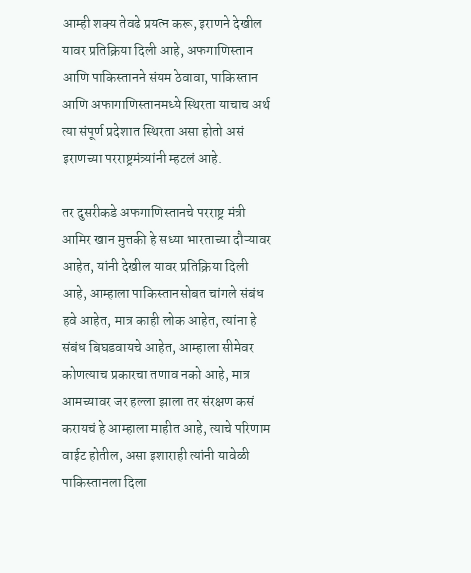आम्ही शक्य तेवढे प्रयत्न करू, इराणने देखील यावर प्रतिक्रिया दिली आहे, अफगाणिस्तान आणि पाकिस्तानने संयम ठेवावा, पाकिस्तान आणि अफागाणिस्तानमध्ये स्थिरता याचाच अर्थ त्या संपूर्ण प्रदेशात स्थिरता असा होतो असं इराणच्या परराष्ट्रमंत्र्यांनी म्हटलं आहे.

तर दुसरीकडे अफगाणिस्तानचे परराष्ट्र मंत्री आमिर खान मुत्तकी हे सध्या भारताच्या दौऱ्यावर आहेत, यांनी देखील यावर प्रतिक्रिया दिली आहे, आम्हाला पाकिस्तानसोबत चांगले संबंध हवे आहेत, मात्र काही लोक आहेत, त्यांना हे संबंध बिघडवायचे आहेत, आम्हाला सीमेवर कोणत्याच प्रकारचा तणाव नको आहे, मात्र आमच्यावर जर हल्ला झाला तर संरक्षण कसं करायचं हे आम्हाला माहीत आहे, त्याचे परिणाम वाईट होतील, असा इशाराही त्यांनी यावेळी पाकिस्तानला दिला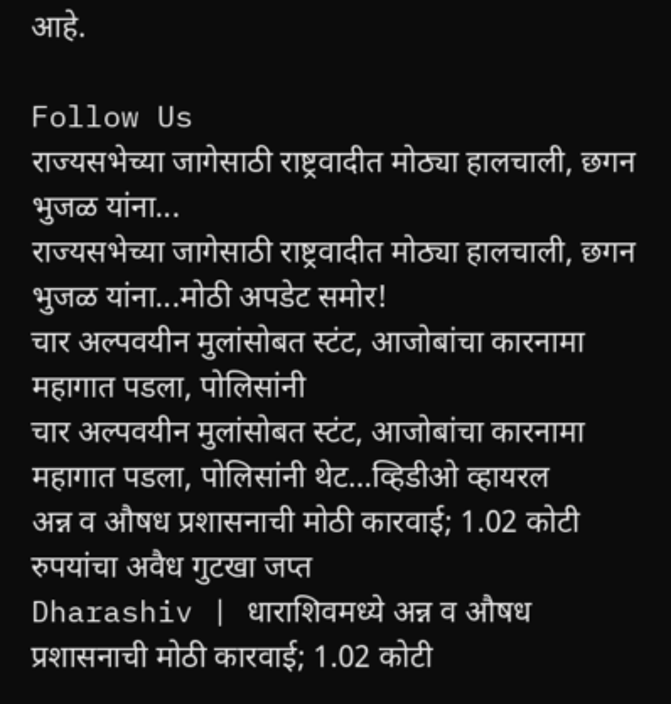आहे.

Follow Us
राज्यसभेच्या जागेसाठी राष्ट्रवादीत मोठ्या हालचाली, छगन भुजळ यांना...
राज्यसभेच्या जागेसाठी राष्ट्रवादीत मोठ्या हालचाली, छगन भुजळ यांना...मोठी अपडेट समोर!
चार अल्पवयीन मुलांसोबत स्टंट, आजोबांचा कारनामा महागात पडला, पोलिसांनी
चार अल्पवयीन मुलांसोबत स्टंट, आजोबांचा कारनामा महागात पडला, पोलिसांनी थेट...व्हिडीओ व्हायरल
अन्न व औषध प्रशासनाची मोठी कारवाई; 1.02 कोटी रुपयांचा अवैध गुटखा जप्त
Dharashiv | धाराशिवमध्ये अन्न व औषध प्रशासनाची मोठी कारवाई; 1.02 कोटी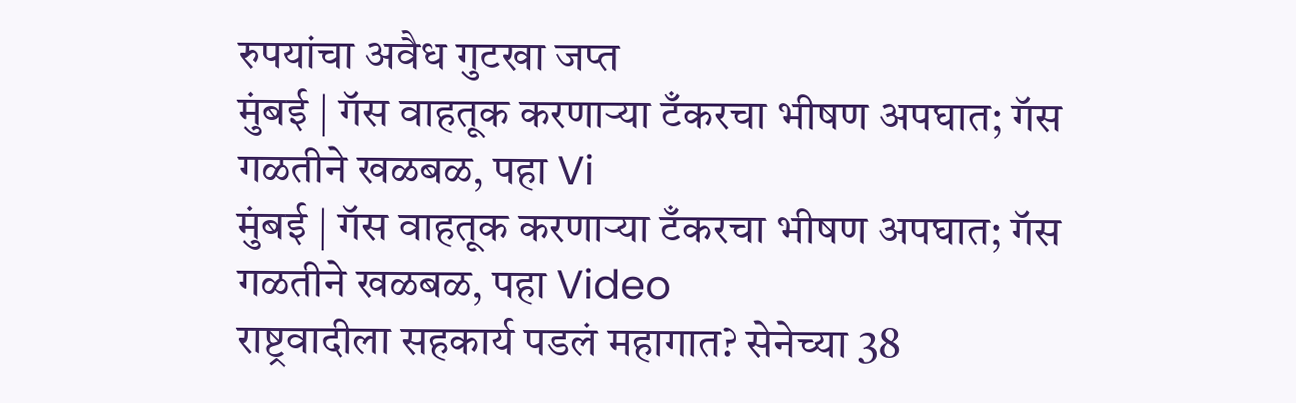रुपयांचा अवैध गुटखा जप्त
मुंबई | गॅस वाहतूक करणाऱ्या टँकरचा भीषण अपघात; गॅस गळतीने खळबळ, पहा Vi
मुंबई | गॅस वाहतूक करणाऱ्या टँकरचा भीषण अपघात; गॅस गळतीने खळबळ, पहा Video
राष्ट्रवादीला सहकार्य पडलं महागात? सेनेच्या 38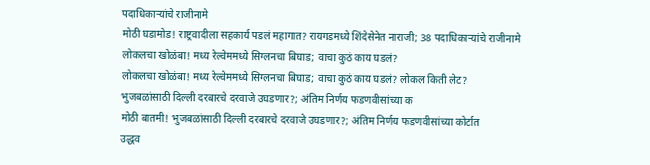पदाधिकाऱ्यांचे राजीनामे
मोठी घडामोड! राष्ट्रवादीला सहकार्य पडलं महागात? रायगडमध्ये शिंदेसेनेत नाराजी; 38 पदाधिकाऱ्यांचे राजीनामे
लोकलचा खोळंबा! मध्य रेल्वेममध्ये सिग्लनचा बिघाड; वाचा कुठं काय घडलं?
लोकलचा खोळंबा! मध्य रेल्वेममध्ये सिग्लनचा बिघाड; वाचा कुठं काय घडलं? लोकल किती लेट?
भुजबळांसाठी दिल्ली दरबारचे दरवाजे उघडणार?; अंतिम निर्णय फडणवीसांच्या क
मोठी बातमी! भुजबळांसाठी दिल्ली दरबारचे दरवाजे उघडणार?; अंतिम निर्णय फडणवीसांच्या कोर्टात
उद्धव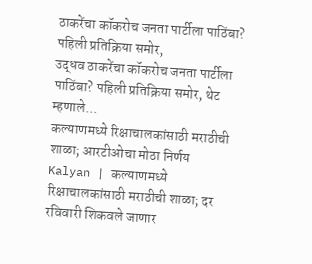ठाकरेंचा कॉकरोच जनता पार्टीला पाठिंबा? पहिली प्रतिक्रिया समोर,
उद्धव ठाकरेंचा कॉकरोच जनता पार्टीला पाठिंबा? पहिली प्रतिक्रिया समोर, थेट म्हणाले...
कल्याणमध्ये रिक्षाचालकांसाठी मराठीची शाळा; आरटीओचा मोठा निर्णय
Kalyan | कल्याणमध्ये रिक्षाचालकांसाठी मराठीची शाळा; दर रविवारी शिकवले जाणार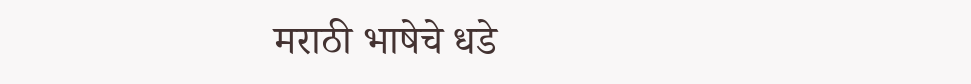मराठी भाषेचे धडे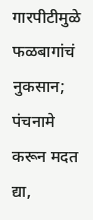गारपीटीमुळे फळबागांचं नुकसान; पंचनामे करून मदत द्या,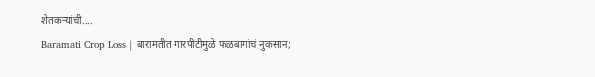शेतकऱ्यांची....
Baramati Crop Loss | बारामतीत गारपीटीमुळे फळबागांचं नुकसान;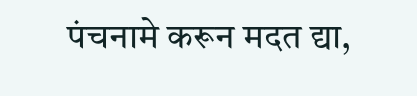पंचनामे करून मदत द्या,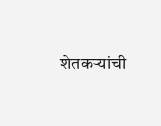शेतकऱ्यांची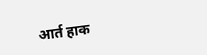आर्त हाक